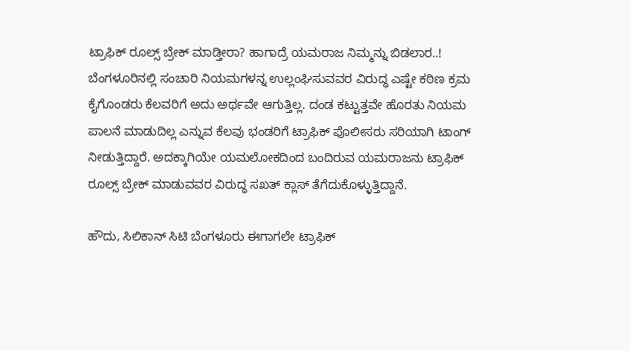ಟ್ರಾಫಿಕ್ ರೂಲ್ಸ್ ಬ್ರೇಕ್ ಮಾಡ್ತೀರಾ? ಹಾಗಾದ್ರೆ ಯಮರಾಜ ನಿಮ್ಮನ್ನು ಬಿಡಲಾರ..!
ಬೆಂಗಳೂರಿನಲ್ಲಿ ಸಂಚಾರಿ ನಿಯಮಗಳನ್ನ ಉಲ್ಲಂಘಿಸುವವರ ವಿರುದ್ಧ ಎಷ್ಟೇ ಕಠಿಣ ಕ್ರಮ ಕೈಗೊಂಡರು ಕೆಲವರಿಗೆ ಅದು ಅರ್ಥವೇ ಆಗುತ್ತಿಲ್ಲ. ದಂಡ ಕಟ್ಟುತ್ತವೇ ಹೊರತು ನಿಯಮ ಪಾಲನೆ ಮಾಡುದಿಲ್ಲ ಎನ್ನುವ ಕೆಲವು ಭಂಡರಿಗೆ ಟ್ರಾಫಿಕ್ ಪೊಲೀಸರು ಸರಿಯಾಗಿ ಟಾಂಗ್ ನೀಡುತ್ತಿದ್ದಾರೆ. ಅದಕ್ಕಾಗಿಯೇ ಯಮಲೋಕದಿಂದ ಬಂದಿರುವ ಯಮರಾಜನು ಟ್ರಾಫಿಕ್ ರೂಲ್ಸ್ ಬ್ರೇಕ್ ಮಾಡುವವರ ವಿರುದ್ಧ ಸಖತ್ ಕ್ಲಾಸ್ ತೆಗೆದುಕೊಳ್ಳುತ್ತಿದ್ದಾನೆ.

ಹೌದು, ಸಿಲಿಕಾನ್ ಸಿಟಿ ಬೆಂಗಳೂರು ಈಗಾಗಲೇ ಟ್ರಾಫಿಕ್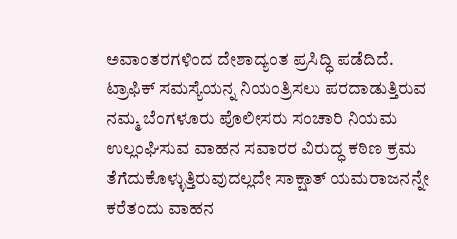ಅವಾಂತರಗಳಿಂದ ದೇಶಾದ್ಯಂತ ಪ್ರಸಿದ್ಧಿ ಪಡೆದಿದೆ. ಟ್ರಾಫಿಕ್ ಸಮಸ್ಯೆಯನ್ನ ನಿಯಂತ್ರಿಸಲು ಪರದಾಡುತ್ತಿರುವ ನಮ್ಮ ಬೆಂಗಳೂರು ಪೊಲೀಸರು ಸಂಚಾರಿ ನಿಯಮ ಉಲ್ಲಂಘಿಸುವ ವಾಹನ ಸವಾರರ ವಿರುದ್ಧ ಕಠಿಣ ಕ್ರಮ ತೆಗೆದುಕೊಳ್ಳುತ್ತಿರುವುದಲ್ಲದೇ ಸಾಕ್ಷಾತ್ ಯಮರಾಜನನ್ನೇ ಕರೆತಂದು ವಾಹನ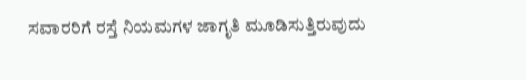ಸವಾರರಿಗೆ ರಸ್ತೆ ನಿಯಮಗಳ ಜಾಗೃತಿ ಮೂಡಿಸುತ್ತಿರುವುದು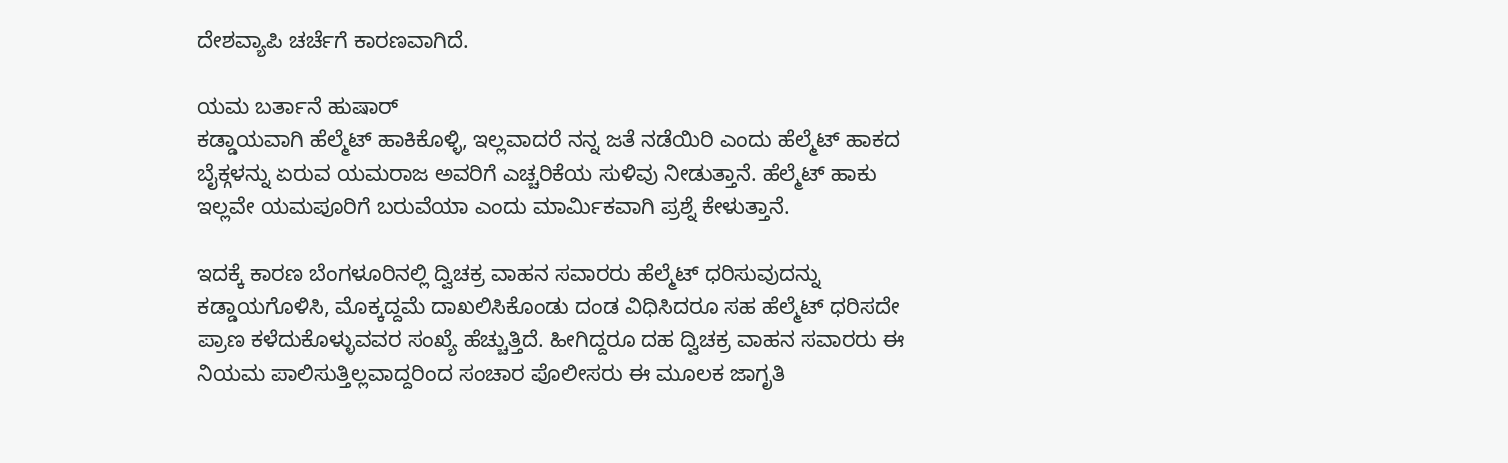ದೇಶವ್ಯಾಪಿ ಚರ್ಚೆಗೆ ಕಾರಣವಾಗಿದೆ.

ಯಮ ಬರ್ತಾನೆ ಹುಷಾರ್
ಕಡ್ಡಾಯವಾಗಿ ಹೆಲ್ಮೆಟ್ ಹಾಕಿಕೊಳ್ಳಿ, ಇಲ್ಲವಾದರೆ ನನ್ನ ಜತೆ ನಡೆಯಿರಿ ಎಂದು ಹೆಲ್ಮೆಟ್ ಹಾಕದ ಬೈಕ್ಗಳನ್ನು ಏರುವ ಯಮರಾಜ ಅವರಿಗೆ ಎಚ್ಚರಿಕೆಯ ಸುಳಿವು ನೀಡುತ್ತಾನೆ. ಹೆಲ್ಮೆಟ್ ಹಾಕು ಇಲ್ಲವೇ ಯಮಪೂರಿಗೆ ಬರುವೆಯಾ ಎಂದು ಮಾರ್ಮಿಕವಾಗಿ ಪ್ರಶ್ನೆ ಕೇಳುತ್ತಾನೆ.

ಇದಕ್ಕೆ ಕಾರಣ ಬೆಂಗಳೂರಿನಲ್ಲಿ ದ್ವಿಚಕ್ರ ವಾಹನ ಸವಾರರು ಹೆಲ್ಮೆಟ್ ಧರಿಸುವುದನ್ನು ಕಡ್ಡಾಯಗೊಳಿಸಿ, ಮೊಕ್ಕದ್ದಮೆ ದಾಖಲಿಸಿಕೊಂಡು ದಂಡ ವಿಧಿಸಿದರೂ ಸಹ ಹೆಲ್ಮೆಟ್ ಧರಿಸದೇ ಪ್ರಾಣ ಕಳೆದುಕೊಳ್ಳುವವರ ಸಂಖ್ಯೆ ಹೆಚ್ಚುತ್ತಿದೆ. ಹೀಗಿದ್ದರೂ ದಹ ದ್ವಿಚಕ್ರ ವಾಹನ ಸವಾರರು ಈ ನಿಯಮ ಪಾಲಿಸುತ್ತಿಲ್ಲವಾದ್ದರಿಂದ ಸಂಚಾರ ಪೊಲೀಸರು ಈ ಮೂಲಕ ಜಾಗೃತಿ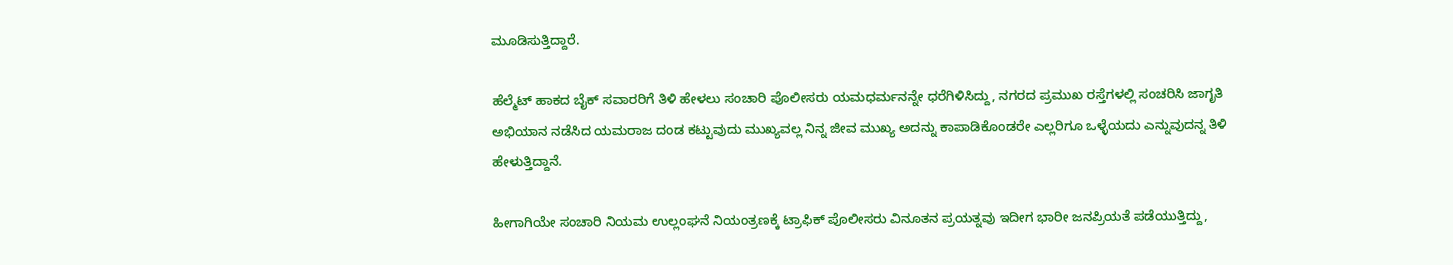ಮೂಡಿಸುತ್ತಿದ್ದಾರೆ.

ಹೆಲ್ಮೆಟ್ ಹಾಕದ ಬೈಕ್ ಸವಾರರಿಗೆ ತಿಳಿ ಹೇಳಲು ಸಂಚಾರಿ ಪೊಲೀಸರು ಯಮಧರ್ಮನನ್ನೇ ಧರೆಗಿಳಿಸಿದ್ದು, ನಗರದ ಪ್ರಮುಖ ರಸ್ತೆಗಳಲ್ಲಿ ಸಂಚರಿಸಿ ಜಾಗೃತಿ ಅಭಿಯಾನ ನಡೆಸಿದ ಯಮರಾಜ ದಂಡ ಕಟ್ಟುವುದು ಮುಖ್ಯವಲ್ಲ ನಿನ್ನ ಜೀವ ಮುಖ್ಯ ಅದನ್ನು ಕಾಪಾಡಿಕೊಂಡರೇ ಎಲ್ಲರಿಗೂ ಒಳ್ಳೆಯದು ಎನ್ನುವುದನ್ನ ತಿಳಿ ಹೇಳುತ್ತಿದ್ದಾನೆ.

ಹೀಗಾಗಿಯೇ ಸಂಚಾರಿ ನಿಯಮ ಉಲ್ಲಂಘನೆ ನಿಯಂತ್ರಣಕ್ಕೆ ಟ್ರಾಫಿಕ್ ಪೊಲೀಸರು ವಿನೂತನ ಪ್ರಯತ್ನವು ಇದೀಗ ಭಾರೀ ಜನಪ್ರಿಯತೆ ಪಡೆಯುತ್ತಿದ್ದು,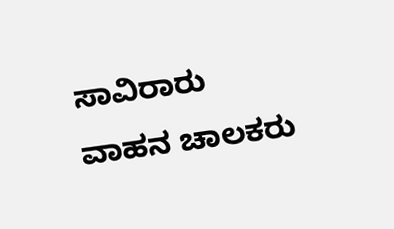ಸಾವಿರಾರು ವಾಹನ ಚಾಲಕರು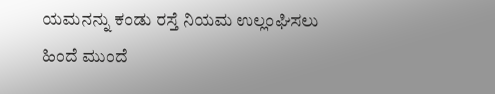ಯಮನನ್ನು ಕಂಡು ರಸ್ತೆ ನಿಯಮ ಉಲ್ಲಂಘಿಸಲು ಹಿಂದೆ ಮುಂದೆ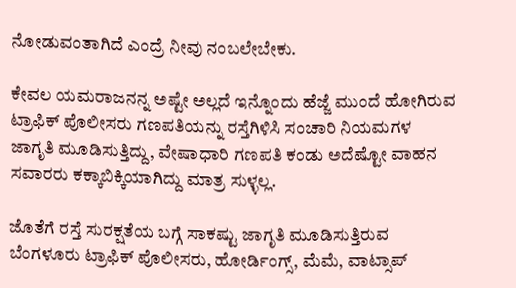ನೋಡುವಂತಾಗಿದೆ ಎಂದ್ರೆ ನೀವು ನಂಬಲೇಬೇಕು.

ಕೇವಲ ಯಮರಾಜನನ್ನ ಅಷ್ಟೇ ಅಲ್ಲದೆ ಇನ್ನೊಂದು ಹೆಜ್ಜೆ ಮುಂದೆ ಹೋಗಿರುವ ಟ್ರಾಫಿಕ್ ಪೊಲೀಸರು ಗಣಪತಿಯನ್ನು ರಸ್ತೆಗಿಳಿಸಿ ಸಂಚಾರಿ ನಿಯಮಗಳ ಜಾಗೃತಿ ಮೂಡಿಸುತ್ತಿದ್ದು, ವೇಷಾಧಾರಿ ಗಣಪತಿ ಕಂಡು ಅದೆಷ್ಟೋ ವಾಹನ ಸವಾರರು ಕಕ್ಕಾಬಿಕ್ಕಿಯಾಗಿದ್ದು ಮಾತ್ರ ಸುಳ್ಳಲ್ಲ.

ಜೊತೆಗೆ ರಸ್ತೆ ಸುರಕ್ಷತೆಯ ಬಗ್ಗೆ ಸಾಕಷ್ಟು ಜಾಗೃತಿ ಮೂಡಿಸುತ್ತಿರುವ ಬೆಂಗಳೂರು ಟ್ರಾಫಿಕ್ ಪೊಲೀಸರು, ಹೋರ್ಡಿಂಗ್ಸ್, ಮೆಮೆ, ವಾಟ್ಸಾಪ್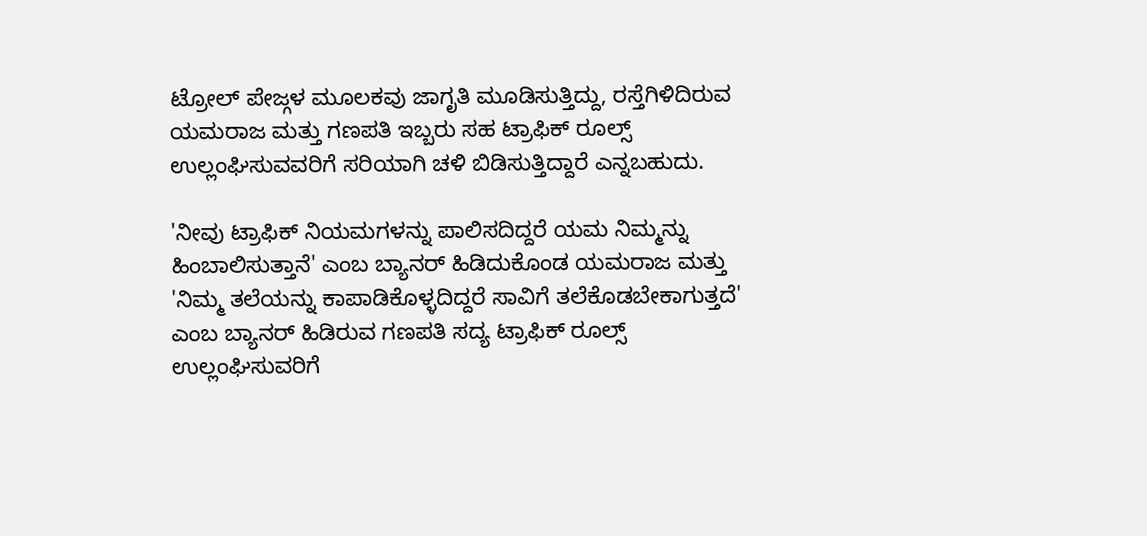ಟ್ರೋಲ್ ಪೇಜ್ಗಳ ಮೂಲಕವು ಜಾಗೃತಿ ಮೂಡಿಸುತ್ತಿದ್ದು, ರಸ್ತೆಗಿಳಿದಿರುವ ಯಮರಾಜ ಮತ್ತು ಗಣಪತಿ ಇಬ್ಬರು ಸಹ ಟ್ರಾಫಿಕ್ ರೂಲ್ಸ್ ಉಲ್ಲಂಘಿಸುವವರಿಗೆ ಸರಿಯಾಗಿ ಚಳಿ ಬಿಡಿಸುತ್ತಿದ್ದಾರೆ ಎನ್ನಬಹುದು.

'ನೀವು ಟ್ರಾಫಿಕ್ ನಿಯಮಗಳನ್ನು ಪಾಲಿಸದಿದ್ದರೆ ಯಮ ನಿಮ್ಮನ್ನು ಹಿಂಬಾಲಿಸುತ್ತಾನೆ' ಎಂಬ ಬ್ಯಾನರ್ ಹಿಡಿದುಕೊಂಡ ಯಮರಾಜ ಮತ್ತು 'ನಿಮ್ಮ ತಲೆಯನ್ನು ಕಾಪಾಡಿಕೊಳ್ಳದಿದ್ದರೆ ಸಾವಿಗೆ ತಲೆಕೊಡಬೇಕಾಗುತ್ತದೆ' ಎಂಬ ಬ್ಯಾನರ್ ಹಿಡಿರುವ ಗಣಪತಿ ಸದ್ಯ ಟ್ರಾಫಿಕ್ ರೂಲ್ಸ್ ಉಲ್ಲಂಘಿಸುವರಿಗೆ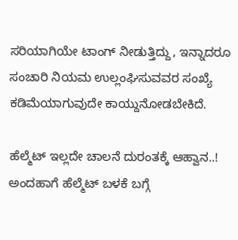ಸರಿಯಾಗಿಯೇ ಟಾಂಗ್ ನೀಡುತ್ತಿದ್ದು, ಇನ್ನಾದರೂ ಸಂಚಾರಿ ನಿಯಮ ಉಲ್ಲಂಘಿಸುವವರ ಸಂಖ್ಯೆ ಕಡಿಮೆಯಾಗುವುದೇ ಕಾಯ್ದುನೋಡಬೇಕಿದೆ.

ಹೆಲ್ಮೆಟ್ ಇಲ್ಲದೇ ಚಾಲನೆ ದುರಂತಕ್ಕೆ ಆಹ್ವಾನ..!
ಅಂದಹಾಗೆ ಹೆಲ್ಮೆಟ್ ಬಳಕೆ ಬಗ್ಗೆ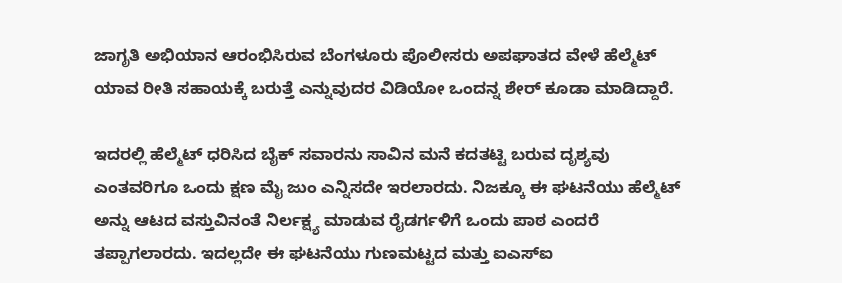ಜಾಗೃತಿ ಅಭಿಯಾನ ಆರಂಭಿಸಿರುವ ಬೆಂಗಳೂರು ಪೊಲೀಸರು ಅಪಘಾತದ ವೇಳೆ ಹೆಲ್ಮೆಟ್ ಯಾವ ರೀತಿ ಸಹಾಯಕ್ಕೆ ಬರುತ್ತೆ ಎನ್ನುವುದರ ವಿಡಿಯೋ ಒಂದನ್ನ ಶೇರ್ ಕೂಡಾ ಮಾಡಿದ್ದಾರೆ.

ಇದರಲ್ಲಿ ಹೆಲ್ಮೆಟ್ ಧರಿಸಿದ ಬೈಕ್ ಸವಾರನು ಸಾವಿನ ಮನೆ ಕದತಟ್ಟಿ ಬರುವ ದೃಶ್ಯವು ಎಂತವರಿಗೂ ಒಂದು ಕ್ಷಣ ಮೈ ಜುಂ ಎನ್ನಿಸದೇ ಇರಲಾರದು. ನಿಜಕ್ಕೂ ಈ ಘಟನೆಯು ಹೆಲ್ಮೆಟ್ ಅನ್ನು ಆಟದ ವಸ್ತುವಿನಂತೆ ನಿರ್ಲಕ್ಷ್ಯ ಮಾಡುವ ರೈಡರ್ಗಳಿಗೆ ಒಂದು ಪಾಠ ಎಂದರೆ ತಪ್ಪಾಗಲಾರದು. ಇದಲ್ಲದೇ ಈ ಘಟನೆಯು ಗುಣಮಟ್ಟದ ಮತ್ತು ಐಎಸ್ಐ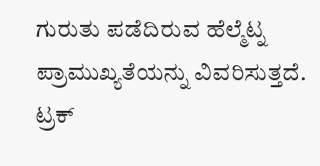ಗುರುತು ಪಡೆದಿರುವ ಹೆಲ್ಮೆಟ್ನ ಪ್ರಾಮುಖ್ಯತೆಯನ್ನು ವಿವರಿಸುತ್ತದೆ.
ಟ್ರಕ್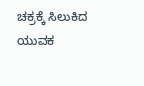ಚಕ್ರಕ್ಕೆ ಸಿಲುಕಿದ ಯುವಕ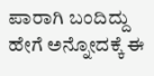ಪಾರಾಗಿ ಬಂದಿದ್ದು ಹೇಗೆ ಅನ್ನೋದಕ್ಕೆ ಈ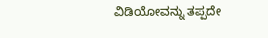ವಿಡಿಯೋವನ್ನು ತಪ್ಪದೇ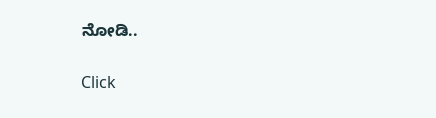ನೋಡಿ..


Click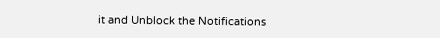it and Unblock the Notifications